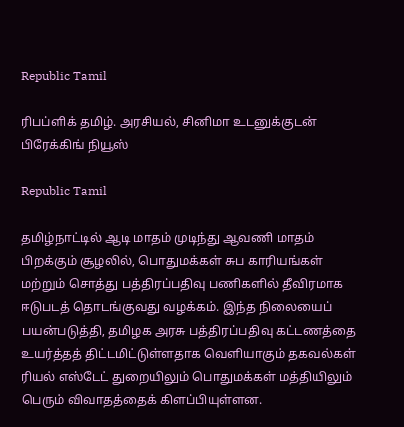Republic Tamil

ரிபப்ளிக் தமிழ். அரசியல், சினிமா உடனுக்குடன் பிரேக்கிங் நியூஸ்

Republic Tamil

தமிழ்நாட்டில் ஆடி மாதம் முடிந்து ஆவணி மாதம் பிறக்கும் சூழலில், பொதுமக்கள் சுப காரியங்கள் மற்றும் சொத்து பத்திரப்பதிவு பணிகளில் தீவிரமாக ஈடுபடத் தொடங்குவது வழக்கம். இந்த நிலையைப் பயன்படுத்தி, தமிழக அரசு பத்திரப்பதிவு கட்டணத்தை உயர்த்தத் திட்டமிட்டுள்ளதாக வெளியாகும் தகவல்கள் ரியல் எஸ்டேட் துறையிலும் பொதுமக்கள் மத்தியிலும் பெரும் விவாதத்தைக் கிளப்பியுள்ளன.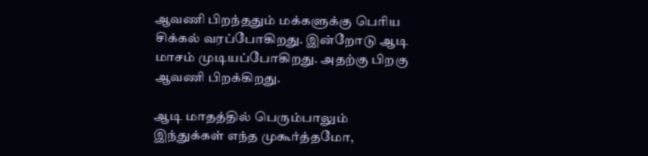ஆவணி பிறந்ததும் மக்களுக்கு பெரிய சிக்கல் வரப்போகிறது. இன்றோடு ஆடி மாசம் முடியப்போகிறது. அதற்கு பிறகு ஆவணி பிறக்கிறது.

ஆடி மாதத்தில் பெரும்பாலும் இந்துக்கள் எந்த முகூர்த்தமோ,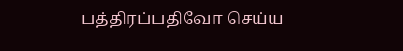பத்திரப்பதிவோ செய்ய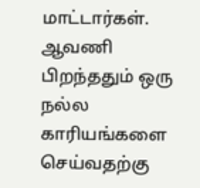மாட்டார்கள். ஆவணி பிறந்ததும் ஒரு நல்ல காரியங்களை செய்வதற்கு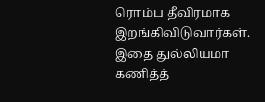ரொம்ப தீவிரமாக இறங்கிவிடுவார்கள். இதை துல்லியமா கணித்த்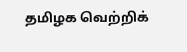தமிழக வெற்றிக்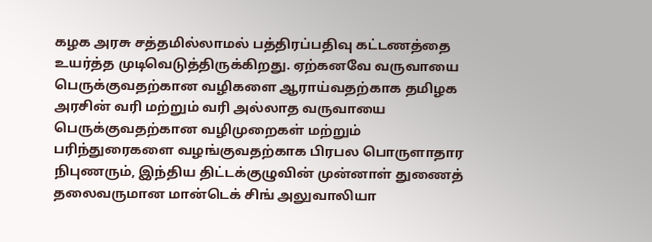கழக அரசு சத்தமில்லாமல் பத்திரப்பதிவு கட்டணத்தை உயர்த்த முடிவெடுத்திருக்கிறது. ஏற்கனவே வருவாயை பெருக்குவதற்கான வழிகளை ஆராய்வதற்காக தமிழக அரசின் வரி மற்றும் வரி அல்லாத வருவாயை பெருக்குவதற்கான வழிமுறைகள் மற்றும் பரிந்துரைகளை வழங்குவதற்காக பிரபல பொருளாதார நிபுணரும், இந்திய திட்டக்குழுவின் முன்னாள் துணைத் தலைவருமான மான்டெக் சிங் அலுவாலியா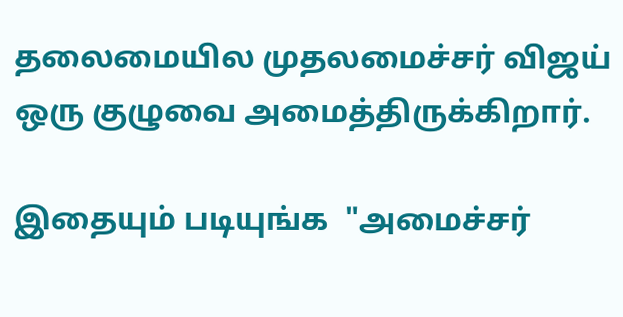தலைமையில முதலமைச்சர் விஜய் ஒரு குழுவை அமைத்திருக்கிறார்.

இதையும் படியுங்க  "அமைச்சர்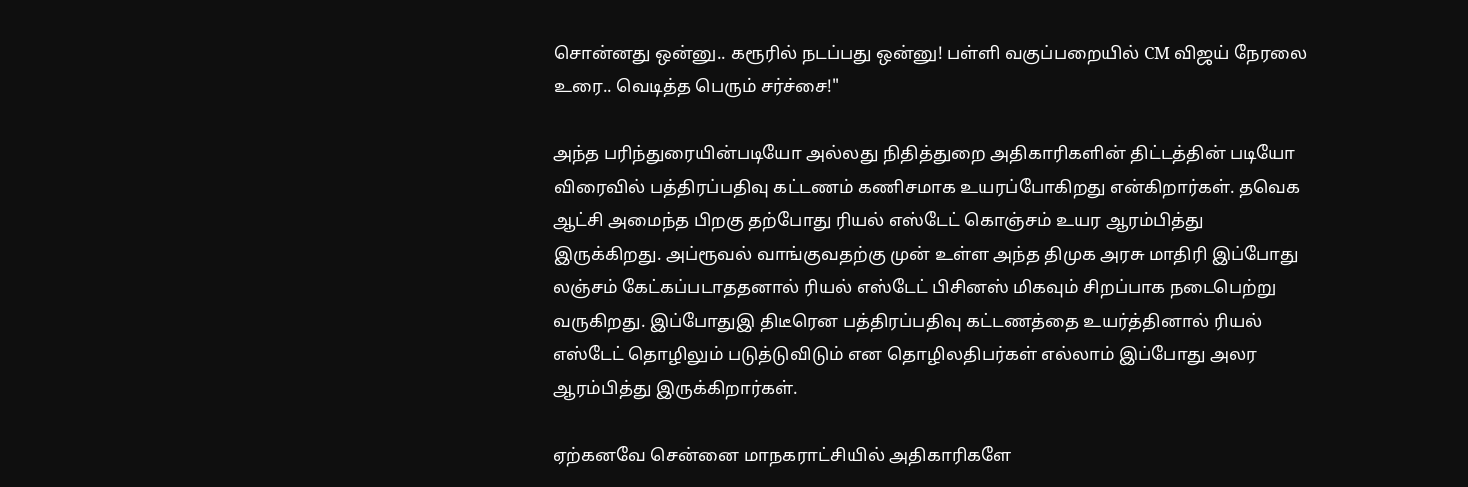சொன்னது ஒன்னு.. கரூரில் நடப்பது ஒன்னு! பள்ளி வகுப்பறையில் CM விஜய் நேரலை உரை.. வெடித்த பெரும் சர்ச்சை!"

அந்த பரிந்துரையின்படியோ அல்லது நிதித்துறை அதிகாரிகளின் திட்டத்தின் படியோ விரைவில் பத்திரப்பதிவு கட்டணம் கணிசமாக உயரப்போகிறது என்கிறார்கள். தவெக ஆட்சி அமைந்த பிறகு தற்போது ரியல் எஸ்டேட் கொஞ்சம் உயர ஆரம்பித்து இருக்கிறது. அப்ரூவல் வாங்குவதற்கு முன் உள்ள அந்த திமுக அரசு மாதிரி இப்போது லஞ்சம் கேட்கப்படாததனால் ரியல் எஸ்டேட் பிசினஸ் மிகவும் சிறப்பாக நடைபெற்று வருகிறது. இப்போதுஇ திடீரென பத்திரப்பதிவு கட்டணத்தை உயர்த்தினால் ரியல் எஸ்டேட் தொழிலும் படுத்டுவிடும் என தொழிலதிபர்கள் எல்லாம் இப்போது அலர ஆரம்பித்து இருக்கிறார்கள்.

ஏற்கனவே சென்னை மாநகராட்சியில் அதிகாரிகளே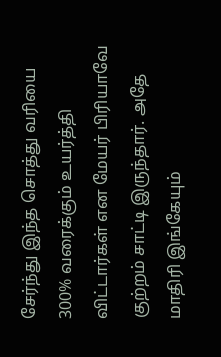சேர்ந்து இந்த சொத்து வரியை 300% வரைக்கும் உயர்த்தி விட்டார்கள் என மேயர் பிரியாவே குற்றம் சாட்டி இருந்தார். அதே மாதிரி இங்கேயும்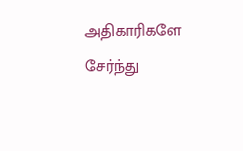அதிகாரிகளே சேர்ந்து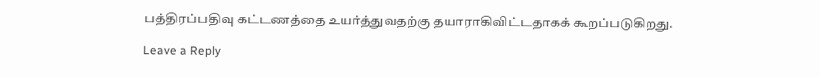பத்திரப்பதிவு கட்டணத்தை உயர்த்துவதற்கு தயாராகிவிட்டதாகக் கூறப்படுகிறது.

Leave a Reply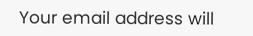Your email address will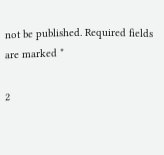not be published. Required fields are marked *

2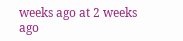weeks ago at 2 weeks ago